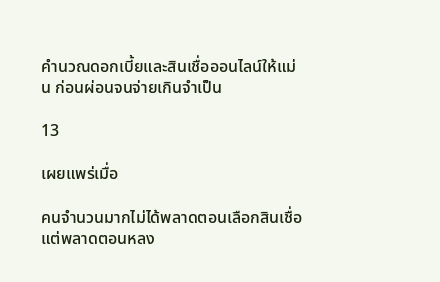คำนวณดอกเบี้ยและสินเชื่อออนไลน์ให้แม่น ก่อนผ่อนจนจ่ายเกินจำเป็น

13

เผยแพร่เมื่อ

คนจำนวนมากไม่ได้พลาดตอนเลือกสินเชื่อ แต่พลาดตอนหลง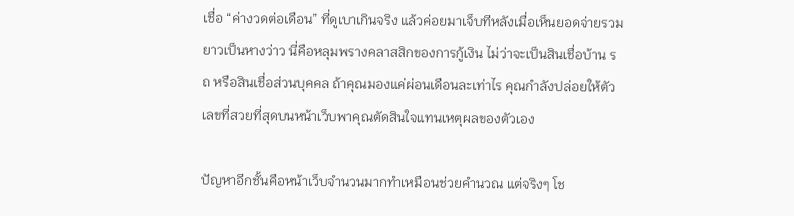เชื่อ “ค่างวดต่อเดือน” ที่ดูเบาเกินจริง แล้วค่อยมาเจ็บทีหลังเมื่อเห็นยอดจ่ายรวมยาวเป็นหางว่าว นี่คือหลุมพรางคลาสสิกของการกู้เงิน ไม่ว่าจะเป็นสินเชื่อบ้าน รถ หรือสินเชื่อส่วนบุคคล ถ้าคุณมองแค่ผ่อนเดือนละเท่าไร คุณกำลังปล่อยให้ตัวเลขที่สวยที่สุดบนหน้าเว็บพาคุณตัดสินใจแทนเหตุผลของตัวเอง

ปัญหาอีกชั้นคือหน้าเว็บจำนวนมากทำเหมือนช่วยคำนวณ แต่จริงๆ โช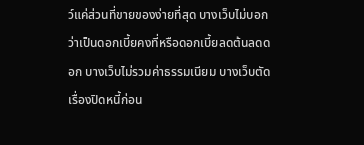ว์แค่ส่วนที่ขายของง่ายที่สุด บางเว็บไม่บอกว่าเป็นดอกเบี้ยคงที่หรือดอกเบี้ยลดต้นลดดอก บางเว็บไม่รวมค่าธรรมเนียม บางเว็บตัดเรื่องปิดหนี้ก่อน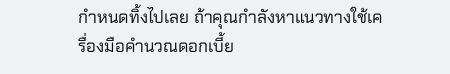กำหนดทิ้งไปเลย ถ้าคุณกำลังหาแนวทางใช้เครื่องมือคำนวณดอกเบี้ย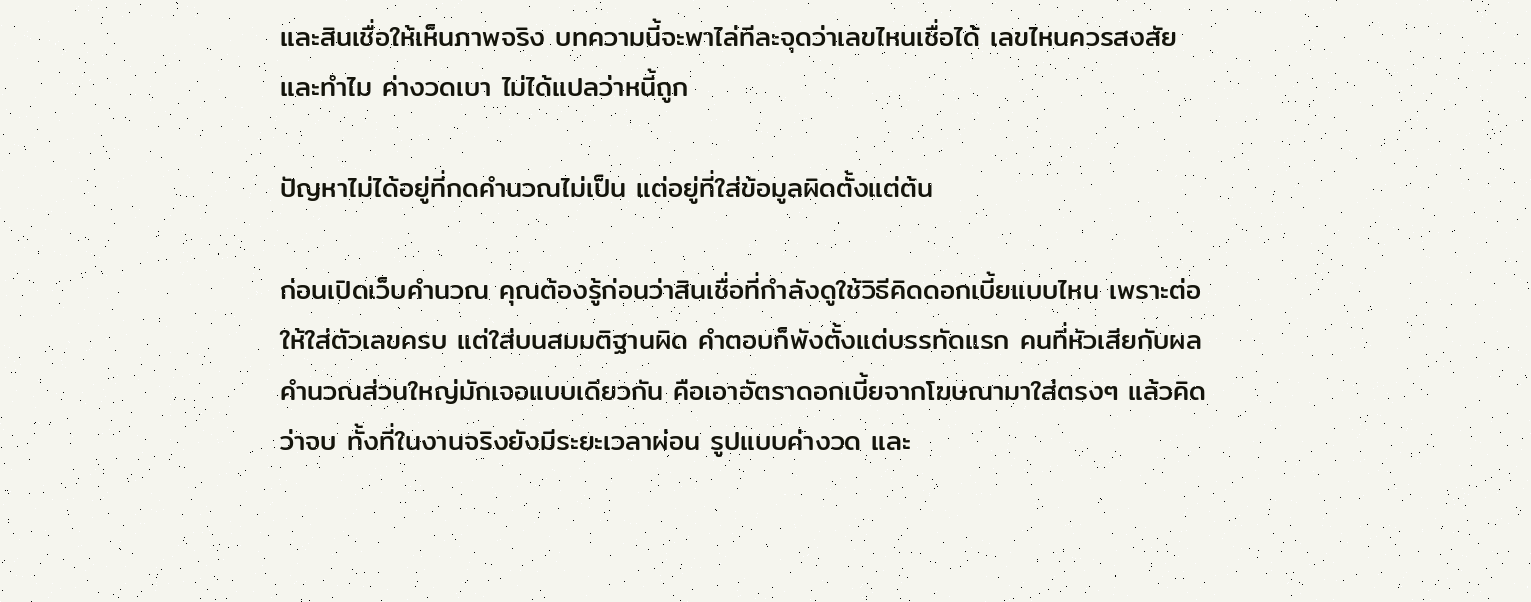และสินเชื่อให้เห็นภาพจริง บทความนี้จะพาไล่ทีละจุดว่าเลขไหนเชื่อได้ เลขไหนควรสงสัย และทำไม ค่างวดเบา ไม่ได้แปลว่าหนี้ถูก

ปัญหาไม่ได้อยู่ที่กดคำนวณไม่เป็น แต่อยู่ที่ใส่ข้อมูลผิดตั้งแต่ต้น

ก่อนเปิดเว็บคำนวณ คุณต้องรู้ก่อนว่าสินเชื่อที่กำลังดูใช้วิธีคิดดอกเบี้ยแบบไหน เพราะต่อให้ใส่ตัวเลขครบ แต่ใส่บนสมมติฐานผิด คำตอบก็พังตั้งแต่บรรทัดแรก คนที่หัวเสียกับผลคำนวณส่วนใหญ่มักเจอแบบเดียวกัน คือเอาอัตราดอกเบี้ยจากโฆษณามาใส่ตรงๆ แล้วคิดว่าจบ ทั้งที่ในงานจริงยังมีระยะเวลาผ่อน รูปแบบค่างวด และ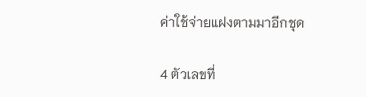ค่าใช้จ่ายแฝงตามมาอีกชุด

4 ตัวเลขที่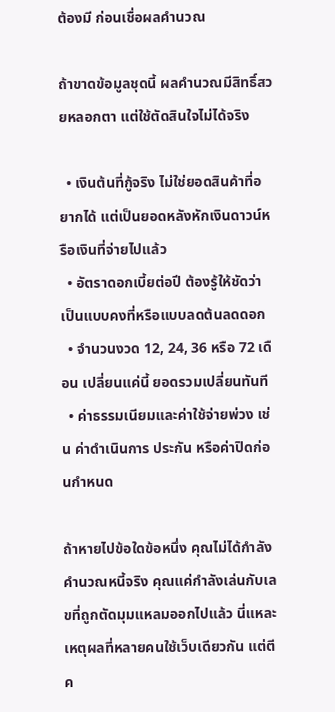ต้องมี ก่อนเชื่อผลคำนวณ

ถ้าขาดข้อมูลชุดนี้ ผลคำนวณมีสิทธิ์สวยหลอกตา แต่ใช้ตัดสินใจไม่ได้จริง

  • เงินต้นที่กู้จริง ไม่ใช่ยอดสินค้าที่อยากได้ แต่เป็นยอดหลังหักเงินดาวน์หรือเงินที่จ่ายไปแล้ว
  • อัตราดอกเบี้ยต่อปี ต้องรู้ให้ชัดว่าเป็นแบบคงที่หรือแบบลดต้นลดดอก
  • จำนวนงวด 12, 24, 36 หรือ 72 เดือน เปลี่ยนแค่นี้ ยอดรวมเปลี่ยนทันที
  • ค่าธรรมเนียมและค่าใช้จ่ายพ่วง เช่น ค่าดำเนินการ ประกัน หรือค่าปิดก่อนกำหนด

ถ้าหายไปข้อใดข้อหนึ่ง คุณไม่ได้กำลังคำนวณหนี้จริง คุณแค่กำลังเล่นกับเลขที่ถูกตัดมุมแหลมออกไปแล้ว นี่แหละเหตุผลที่หลายคนใช้เว็บเดียวกัน แต่ตีค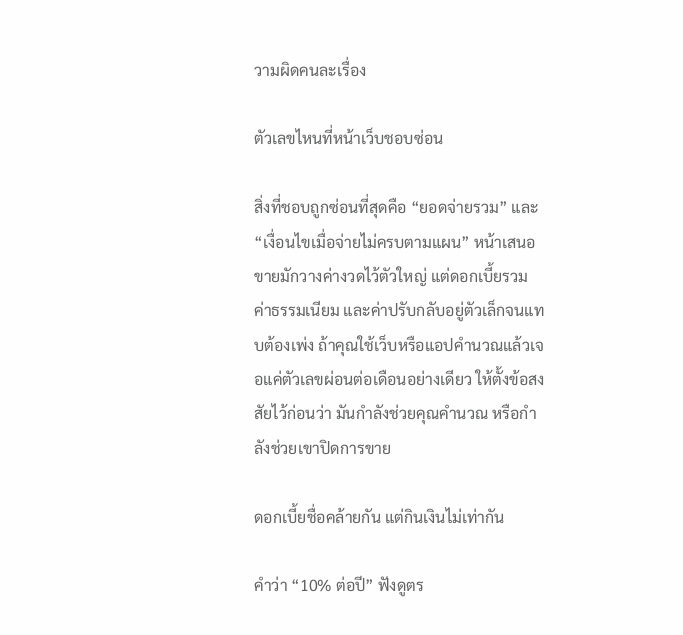วามผิดคนละเรื่อง

ตัวเลขไหนที่หน้าเว็บชอบซ่อน

สิ่งที่ชอบถูกซ่อนที่สุดคือ “ยอดจ่ายรวม” และ “เงื่อนไขเมื่อจ่ายไม่ครบตามแผน” หน้าเสนอขายมักวางค่างวดไว้ตัวใหญ่ แต่ดอกเบี้ยรวม ค่าธรรมเนียม และค่าปรับกลับอยู่ตัวเล็กจนแทบต้องเพ่ง ถ้าคุณใช้เว็บหรือแอปคำนวณแล้วเจอแค่ตัวเลขผ่อนต่อเดือนอย่างเดียว ให้ตั้งข้อสงสัยไว้ก่อนว่า มันกำลังช่วยคุณคำนวณ หรือกำลังช่วยเขาปิดการขาย

ดอกเบี้ยชื่อคล้ายกัน แต่กินเงินไม่เท่ากัน

คำว่า “10% ต่อปี” ฟังดูตร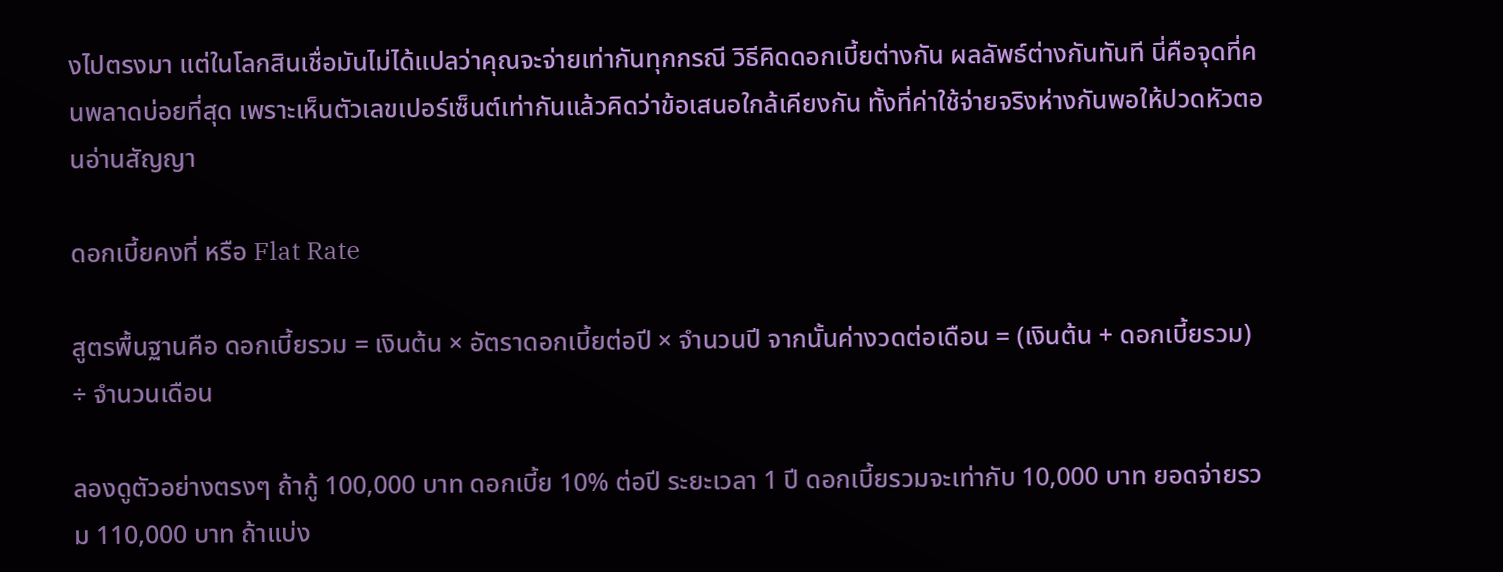งไปตรงมา แต่ในโลกสินเชื่อมันไม่ได้แปลว่าคุณจะจ่ายเท่ากันทุกกรณี วิธีคิดดอกเบี้ยต่างกัน ผลลัพธ์ต่างกันทันที นี่คือจุดที่คนพลาดบ่อยที่สุด เพราะเห็นตัวเลขเปอร์เซ็นต์เท่ากันแล้วคิดว่าข้อเสนอใกล้เคียงกัน ทั้งที่ค่าใช้จ่ายจริงห่างกันพอให้ปวดหัวตอนอ่านสัญญา

ดอกเบี้ยคงที่ หรือ Flat Rate

สูตรพื้นฐานคือ ดอกเบี้ยรวม = เงินต้น × อัตราดอกเบี้ยต่อปี × จำนวนปี จากนั้นค่างวดต่อเดือน = (เงินต้น + ดอกเบี้ยรวม) ÷ จำนวนเดือน

ลองดูตัวอย่างตรงๆ ถ้ากู้ 100,000 บาท ดอกเบี้ย 10% ต่อปี ระยะเวลา 1 ปี ดอกเบี้ยรวมจะเท่ากับ 10,000 บาท ยอดจ่ายรวม 110,000 บาท ถ้าแบ่ง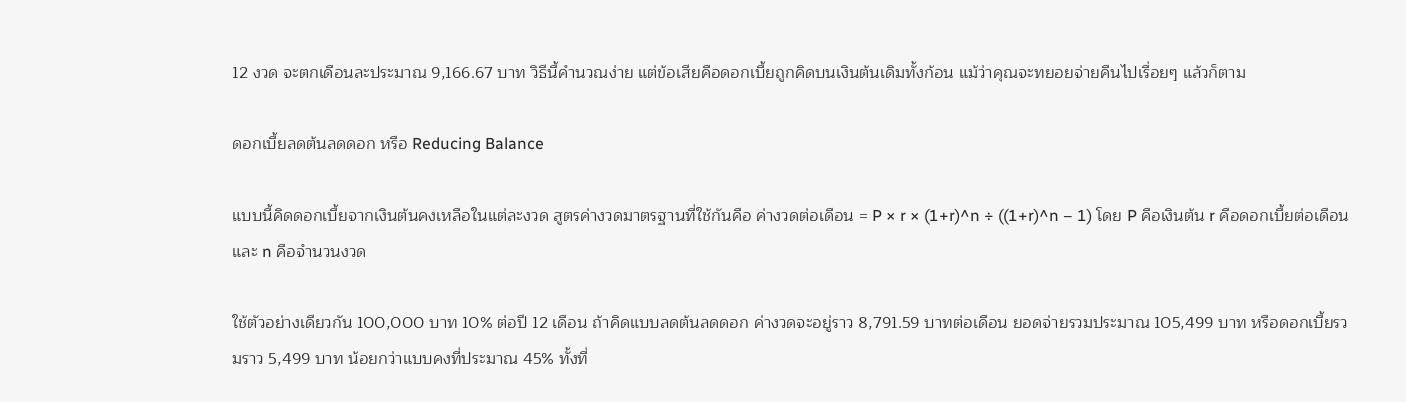12 งวด จะตกเดือนละประมาณ 9,166.67 บาท วิธีนี้คำนวณง่าย แต่ข้อเสียคือดอกเบี้ยถูกคิดบนเงินต้นเดิมทั้งก้อน แม้ว่าคุณจะทยอยจ่ายคืนไปเรื่อยๆ แล้วก็ตาม

ดอกเบี้ยลดต้นลดดอก หรือ Reducing Balance

แบบนี้คิดดอกเบี้ยจากเงินต้นคงเหลือในแต่ละงวด สูตรค่างวดมาตรฐานที่ใช้กันคือ ค่างวดต่อเดือน = P × r × (1+r)^n ÷ ((1+r)^n – 1) โดย P คือเงินต้น r คือดอกเบี้ยต่อเดือน และ n คือจำนวนงวด

ใช้ตัวอย่างเดียวกัน 100,000 บาท 10% ต่อปี 12 เดือน ถ้าคิดแบบลดต้นลดดอก ค่างวดจะอยู่ราว 8,791.59 บาทต่อเดือน ยอดจ่ายรวมประมาณ 105,499 บาท หรือดอกเบี้ยรวมราว 5,499 บาท น้อยกว่าแบบคงที่ประมาณ 45% ทั้งที่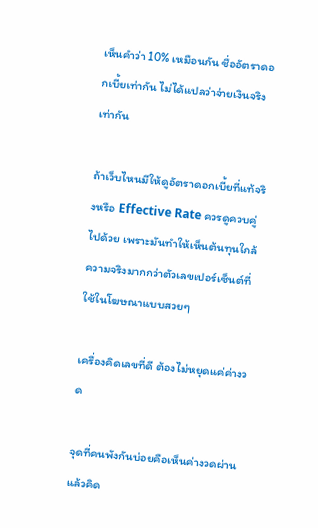เห็นคำว่า 10% เหมือนกัน ชื่ออัตราดอกเบี้ยเท่ากัน ไม่ได้แปลว่าจ่ายเงินจริงเท่ากัน

ถ้าเว็บไหนมีให้ดูอัตราดอกเบี้ยที่แท้จริงหรือ Effective Rate ควรดูควบคู่ไปด้วย เพราะมันทำให้เห็นต้นทุนใกล้ความจริงมากกว่าตัวเลขเปอร์เซ็นต์ที่ใช้ในโฆษณาแบบสวยๆ

เครื่องคิดเลขที่ดี ต้องไม่หยุดแค่ค่างวด

จุดที่คนพังกันบ่อยคือเห็นค่างวดผ่าน แล้วคิด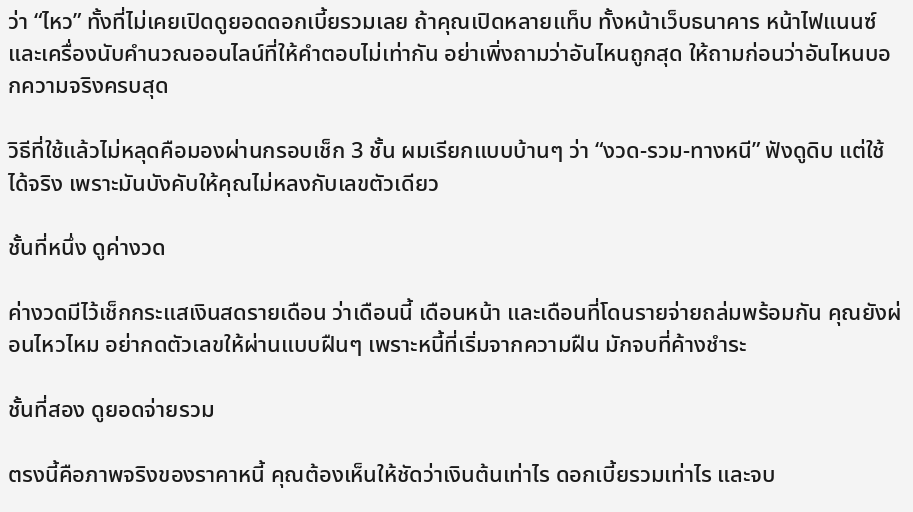ว่า “ไหว” ทั้งที่ไม่เคยเปิดดูยอดดอกเบี้ยรวมเลย ถ้าคุณเปิดหลายแท็บ ทั้งหน้าเว็บธนาคาร หน้าไฟแนนซ์ และเครื่องนับคำนวณออนไลน์ที่ให้คำตอบไม่เท่ากัน อย่าเพิ่งถามว่าอันไหนถูกสุด ให้ถามก่อนว่าอันไหนบอกความจริงครบสุด

วิธีที่ใช้แล้วไม่หลุดคือมองผ่านกรอบเช็ก 3 ชั้น ผมเรียกแบบบ้านๆ ว่า “งวด-รวม-ทางหนี” ฟังดูดิบ แต่ใช้ได้จริง เพราะมันบังคับให้คุณไม่หลงกับเลขตัวเดียว

ชั้นที่หนึ่ง ดูค่างวด

ค่างวดมีไว้เช็กกระแสเงินสดรายเดือน ว่าเดือนนี้ เดือนหน้า และเดือนที่โดนรายจ่ายถล่มพร้อมกัน คุณยังผ่อนไหวไหม อย่ากดตัวเลขให้ผ่านแบบฝืนๆ เพราะหนี้ที่เริ่มจากความฝืน มักจบที่ค้างชำระ

ชั้นที่สอง ดูยอดจ่ายรวม

ตรงนี้คือภาพจริงของราคาหนี้ คุณต้องเห็นให้ชัดว่าเงินต้นเท่าไร ดอกเบี้ยรวมเท่าไร และจบ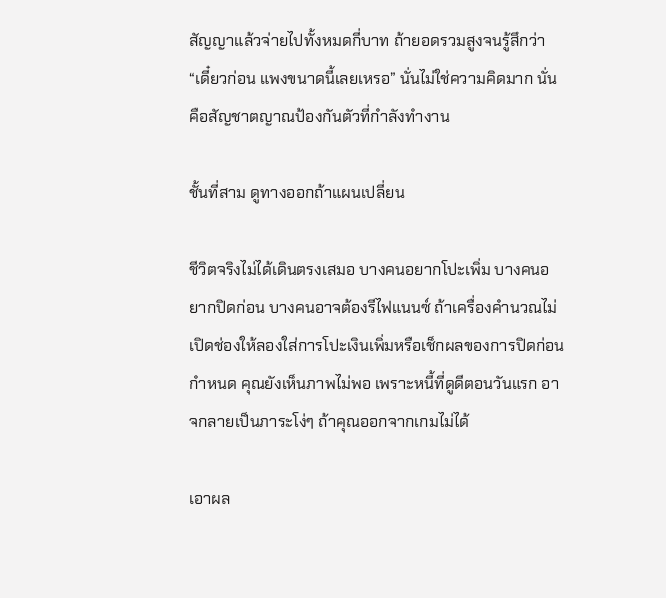สัญญาแล้วจ่ายไปทั้งหมดกี่บาท ถ้ายอดรวมสูงจนรู้สึกว่า “เดี๋ยวก่อน แพงขนาดนี้เลยเหรอ” นั่นไม่ใช่ความคิดมาก นั่นคือสัญชาตญาณป้องกันตัวที่กำลังทำงาน

ชั้นที่สาม ดูทางออกถ้าแผนเปลี่ยน

ชีวิตจริงไม่ได้เดินตรงเสมอ บางคนอยากโปะเพิ่ม บางคนอยากปิดก่อน บางคนอาจต้องรีไฟแนนซ์ ถ้าเครื่องคำนวณไม่เปิดช่องให้ลองใส่การโปะเงินเพิ่มหรือเช็กผลของการปิดก่อนกำหนด คุณยังเห็นภาพไม่พอ เพราะหนี้ที่ดูดีตอนวันแรก อาจกลายเป็นภาระโง่ๆ ถ้าคุณออกจากเกมไม่ได้

เอาผล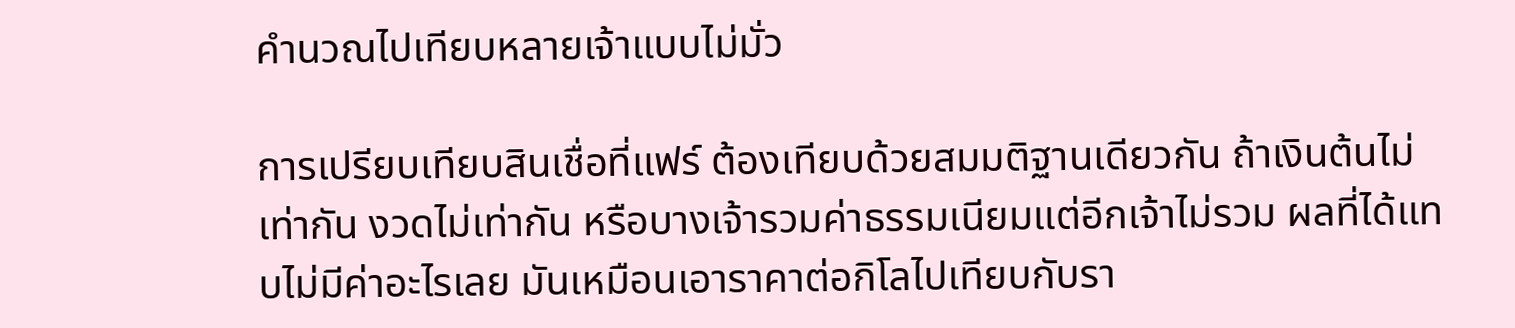คำนวณไปเทียบหลายเจ้าแบบไม่มั่ว

การเปรียบเทียบสินเชื่อที่แฟร์ ต้องเทียบด้วยสมมติฐานเดียวกัน ถ้าเงินต้นไม่เท่ากัน งวดไม่เท่ากัน หรือบางเจ้ารวมค่าธรรมเนียมแต่อีกเจ้าไม่รวม ผลที่ได้แทบไม่มีค่าอะไรเลย มันเหมือนเอาราคาต่อกิโลไปเทียบกับรา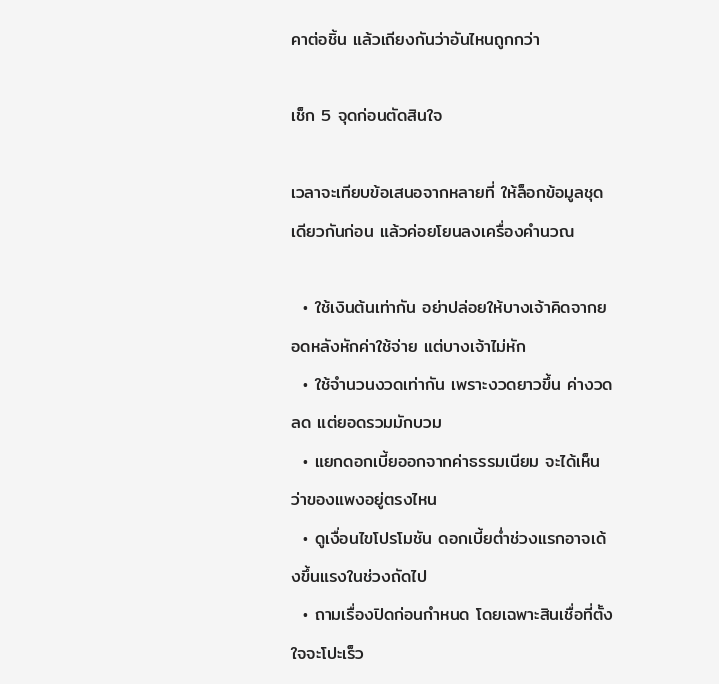คาต่อชิ้น แล้วเถียงกันว่าอันไหนถูกกว่า

เช็ก 5 จุดก่อนตัดสินใจ

เวลาจะเทียบข้อเสนอจากหลายที่ ให้ล็อกข้อมูลชุดเดียวกันก่อน แล้วค่อยโยนลงเครื่องคำนวณ

  • ใช้เงินต้นเท่ากัน อย่าปล่อยให้บางเจ้าคิดจากยอดหลังหักค่าใช้จ่าย แต่บางเจ้าไม่หัก
  • ใช้จำนวนงวดเท่ากัน เพราะงวดยาวขึ้น ค่างวดลด แต่ยอดรวมมักบวม
  • แยกดอกเบี้ยออกจากค่าธรรมเนียม จะได้เห็นว่าของแพงอยู่ตรงไหน
  • ดูเงื่อนไขโปรโมชัน ดอกเบี้ยต่ำช่วงแรกอาจเด้งขึ้นแรงในช่วงถัดไป
  • ถามเรื่องปิดก่อนกำหนด โดยเฉพาะสินเชื่อที่ตั้งใจจะโปะเร็ว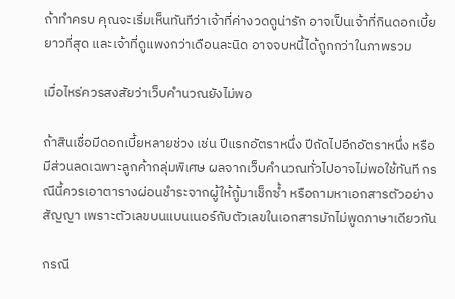ถ้าทำครบ คุณจะเริ่มเห็นทันทีว่าเจ้าที่ค่างวดดูน่ารัก อาจเป็นเจ้าที่กินดอกเบี้ยยาวที่สุด และเจ้าที่ดูแพงกว่าเดือนละนิด อาจจบหนี้ได้ถูกกว่าในภาพรวม

เมื่อไหร่ควรสงสัยว่าเว็บคำนวณยังไม่พอ

ถ้าสินเชื่อมีดอกเบี้ยหลายช่วง เช่น ปีแรกอัตราหนึ่ง ปีถัดไปอีกอัตราหนึ่ง หรือมีส่วนลดเฉพาะลูกค้ากลุ่มพิเศษ ผลจากเว็บคำนวณทั่วไปอาจไม่พอใช้ทันที กรณีนี้ควรเอาตารางผ่อนชำระจากผู้ให้กู้มาเช็กซ้ำ หรือถามหาเอกสารตัวอย่างสัญญา เพราะตัวเลขบนแบนเนอร์กับตัวเลขในเอกสารมักไม่พูดภาษาเดียวกัน

กรณี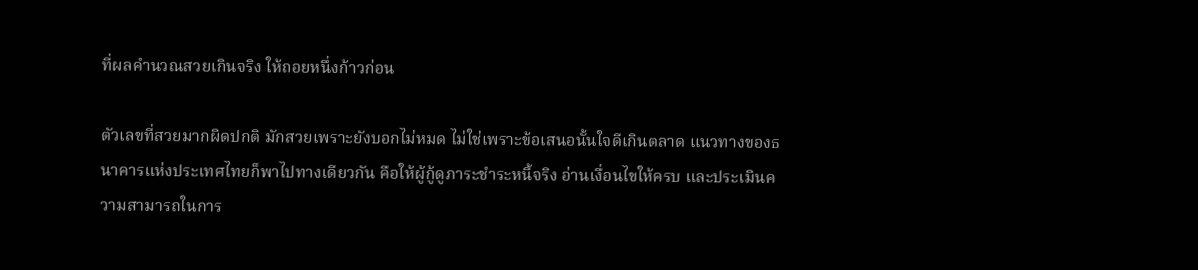ที่ผลคำนวณสวยเกินจริง ให้ถอยหนึ่งก้าวก่อน

ตัวเลขที่สวยมากผิดปกติ มักสวยเพราะยังบอกไม่หมด ไม่ใช่เพราะข้อเสนอนั้นใจดีเกินตลาด แนวทางของธนาคารแห่งประเทศไทยก็พาไปทางเดียวกัน คือให้ผู้กู้ดูภาระชำระหนี้จริง อ่านเงื่อนไขให้ครบ และประเมินความสามารถในการ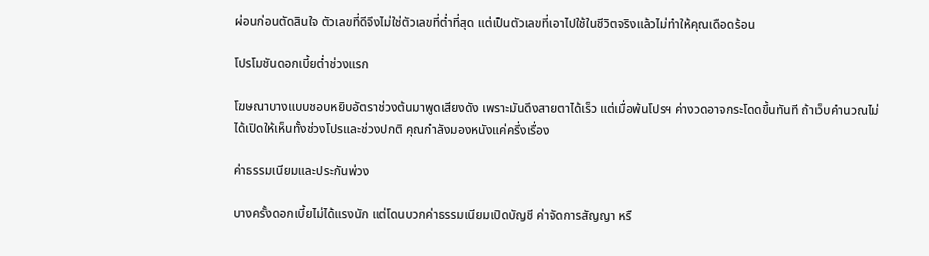ผ่อนก่อนตัดสินใจ ตัวเลขที่ดีจึงไม่ใช่ตัวเลขที่ต่ำที่สุด แต่เป็นตัวเลขที่เอาไปใช้ในชีวิตจริงแล้วไม่ทำให้คุณเดือดร้อน

โปรโมชันดอกเบี้ยต่ำช่วงแรก

โฆษณาบางแบบชอบหยิบอัตราช่วงต้นมาพูดเสียงดัง เพราะมันดึงสายตาได้เร็ว แต่เมื่อพ้นโปรฯ ค่างวดอาจกระโดดขึ้นทันที ถ้าเว็บคำนวณไม่ได้เปิดให้เห็นทั้งช่วงโปรและช่วงปกติ คุณกำลังมองหนังแค่ครึ่งเรื่อง

ค่าธรรมเนียมและประกันพ่วง

บางครั้งดอกเบี้ยไม่ได้แรงนัก แต่โดนบวกค่าธรรมเนียมเปิดบัญชี ค่าจัดการสัญญา หรื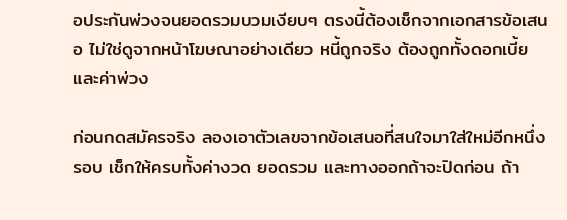อประกันพ่วงจนยอดรวมบวมเงียบๆ ตรงนี้ต้องเช็กจากเอกสารข้อเสนอ ไม่ใช่ดูจากหน้าโฆษณาอย่างเดียว หนี้ถูกจริง ต้องถูกทั้งดอกเบี้ยและค่าพ่วง

ก่อนกดสมัครจริง ลองเอาตัวเลขจากข้อเสนอที่สนใจมาใส่ใหม่อีกหนึ่งรอบ เช็กให้ครบทั้งค่างวด ยอดรวม และทางออกถ้าจะปิดก่อน ถ้า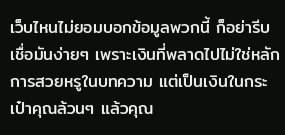เว็บไหนไม่ยอมบอกข้อมูลพวกนี้ ก็อย่ารีบเชื่อมันง่ายๆ เพราะเงินที่พลาดไปไม่ใช่หลักการสวยหรูในบทความ แต่เป็นเงินในกระเป๋าคุณล้วนๆ แล้วคุณ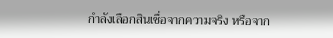กำลังเลือกสินเชื่อจากความจริง หรือจาก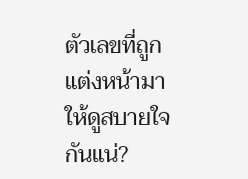ตัวเลขที่ถูกแต่งหน้ามาให้ดูสบายใจกันแน่?